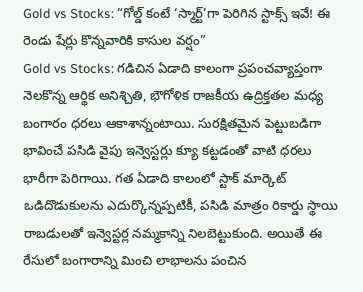Gold vs Stocks: “గోల్డ్ కంటే ‘స్మార్ట్’గా పెరిగిన స్టాక్స్ ఇవే! ఈ రెండు షేర్లు కొన్నవారికి కాసుల వర్షం”
Gold vs Stocks: గడిచిన ఏడాది కాలంగా ప్రపంచవ్యాప్తంగా నెలకొన్న ఆర్థిక అనిశ్చితి, భౌగోళిక రాజకీయ ఉద్రిక్తతల మధ్య బంగారం ధరలు ఆకాశాన్నంటాయి. సురక్షితమైన పెట్టుబడిగా భావించే పసిడి వైపు ఇన్వెస్టర్లు క్యూ కట్టడంతో వాటి ధరలు భారీగా పెరిగాయి. గత ఏడాది కాలంలో స్టాక్ మార్కెట్ ఒడిదొడుకులను ఎదుర్కొన్నప్పటికీ, పసిడి మాత్రం రికార్డు స్థాయి రాబడులతో ఇన్వెస్టర్ల నమ్మకాన్ని నిలబెట్టుకుంది. అయితే ఈ రేసులో బంగారాన్ని మించి లాభాలను పంచిన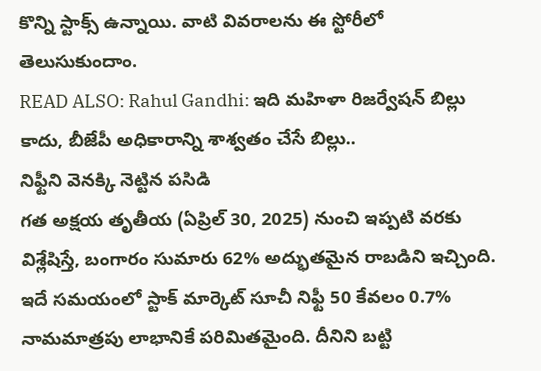కొన్ని స్టాక్స్ ఉన్నాయి. వాటి వివరాలను ఈ స్టోరీలో తెలుసుకుందాం.
READ ALSO: Rahul Gandhi: ఇది మహిళా రిజర్వేషన్ బిల్లు కాదు, బీజేపీ అధికారాన్ని శాశ్వతం చేసే బిల్లు..
నిఫ్టీని వెనక్కి నెట్టిన పసిడి
గత అక్షయ తృతీయ (ఏప్రిల్ 30, 2025) నుంచి ఇప్పటి వరకు విశ్లేషిస్తే, బంగారం సుమారు 62% అద్భుతమైన రాబడిని ఇచ్చింది. ఇదే సమయంలో స్టాక్ మార్కెట్ సూచీ నిఫ్టీ 50 కేవలం 0.7% నామమాత్రపు లాభానికే పరిమితమైంది. దీనిని బట్టి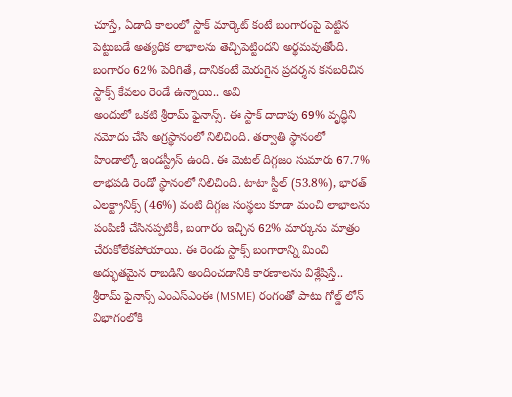చూస్తే, ఏడాది కాలంలో స్టాక్ మార్కెట్ కంటే బంగారంపై పెట్టిన పెట్టుబడే అత్యధిక లాభాలను తెచ్చిపెట్టిందని అర్థమవుతోంది. బంగారం 62% పెరిగితే, దానికంటే మెరుగైన ప్రదర్శన కనబరిచిన స్టాక్స్ కేవలం రెండే ఉన్నాయి.. అవి
అందులో ఒకటి శ్రీరామ్ ఫైనాన్స్. ఈ స్టాక్ దాదాపు 69% వృద్ధిని నమోదు చేసి అగ్రస్థానంలో నిలిచింది. తర్వాతి స్థానంలో హిండాల్కో ఇండస్ట్రీస్ ఉంది. ఈ మెటల్ దిగ్గజం సుమారు 67.7% లాభపడి రెండో స్థానంలో నిలిచింది. టాటా స్టీల్ (53.8%), భారత్ ఎలక్ట్రానిక్స్ (46%) వంటి దిగ్గజ సంస్థలు కూడా మంచి లాభాలను పంపిణీ చేసినప్పటికీ, బంగారం ఇచ్చిన 62% మార్కును మాత్రం చేరుకోలేకపోయాయి. ఈ రెండు స్టాక్స్ బంగారాన్ని మించి అద్భుతమైన రాబడిని అందించడానికి కారణాలను విశ్లేషిస్తే.. శ్రీరామ్ ఫైనాన్స్ ఎంఎస్ఎంఈ (MSME) రంగంతో పాటు గోల్డ్ లోన్ విభాగంలోకి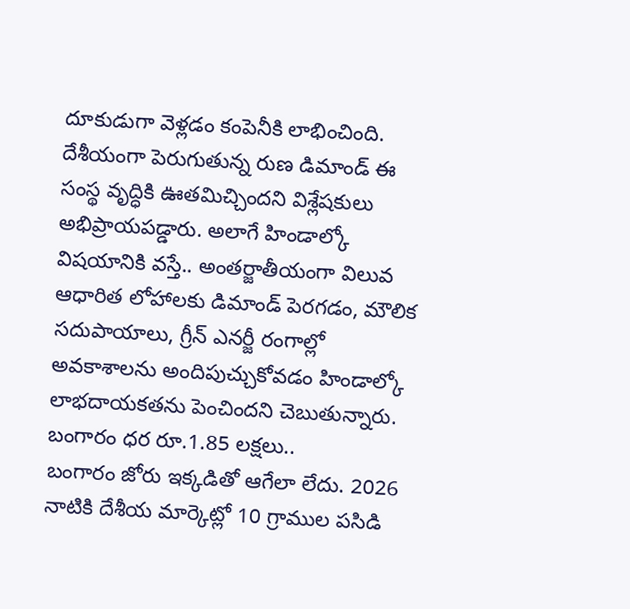దూకుడుగా వెళ్లడం కంపెనీకి లాభించింది. దేశీయంగా పెరుగుతున్న రుణ డిమాండ్ ఈ సంస్థ వృద్ధికి ఊతమిచ్చిందని విశ్లేషకులు అభిప్రాయపడ్డారు. అలాగే హిండాల్కో విషయానికి వస్తే.. అంతర్జాతీయంగా విలువ ఆధారిత లోహాలకు డిమాండ్ పెరగడం, మౌలిక సదుపాయాలు, గ్రీన్ ఎనర్జీ రంగాల్లో అవకాశాలను అందిపుచ్చుకోవడం హిండాల్కో లాభదాయకతను పెంచిందని చెబుతున్నారు.
బంగారం ధర రూ.1.85 లక్షలు..
బంగారం జోరు ఇక్కడితో ఆగేలా లేదు. 2026 నాటికి దేశీయ మార్కెట్లో 10 గ్రాముల పసిడి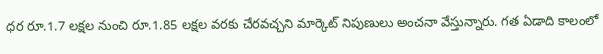ధర రూ.1.7 లక్షల నుంచి రూ.1.85 లక్షల వరకు చేరవచ్చని మార్కెట్ నిపుణులు అంచనా వేస్తున్నారు. గత ఏడాది కాలంలో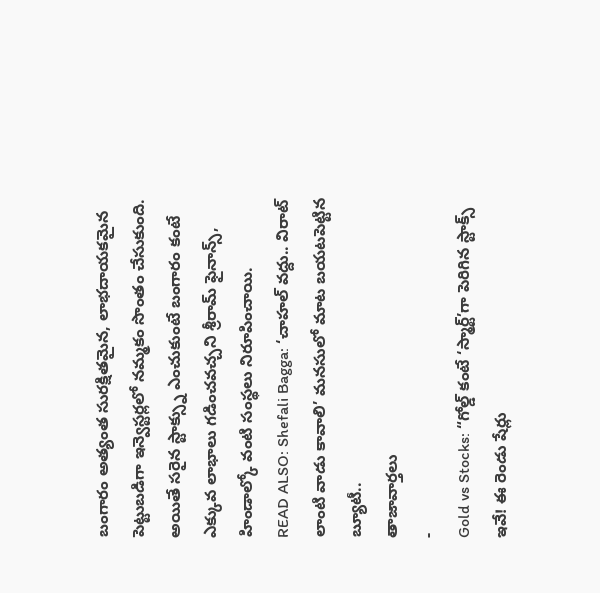బంగారం అత్యంత సురక్షితమైన, లాభదాయకమైన పెట్టుబడిగా ఇన్వెస్టర్లలో నమ్మకం సొంతం చేసుకుంది. అయితే సరైన స్టాక్స్ను ఎంచుకుంటే బంగారం కంటే ఎక్కువ లాభాలు గడించవచ్చని శ్రీరామ్ ఫైనాన్స్, హిండాల్కో వంటి సంస్థలు నిరూపించాయి.
READ ALSO: Shefali Bagga: ‘చాహల్ వద్దు.. విరాట్ లాంటి వాడు కావాలి’ మనసులో మాట బయటపెట్టిన బ్యూటీ..
తాజావార్తలు
-
Gold vs Stocks: “గోల్డ్ కంటే ‘స్మార్ట్’గా పెరిగిన స్టాక్స్ ఇవే! ఈ రెండు షేర్లు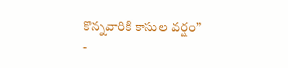కొన్నవారికి కాసుల వర్షం”
-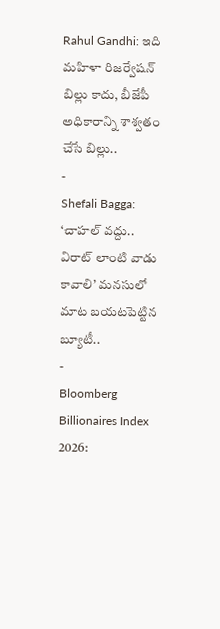Rahul Gandhi: ఇది మహిళా రిజర్వేషన్ బిల్లు కాదు, బీజేపీ అధికారాన్ని శాశ్వతం చేసే బిల్లు..
-
Shefali Bagga: ‘చాహల్ వద్దు.. విరాట్ లాంటి వాడు కావాలి’ మనసులో మాట బయటపెట్టిన బ్యూటీ..
-
Bloomberg Billionaires Index 2026: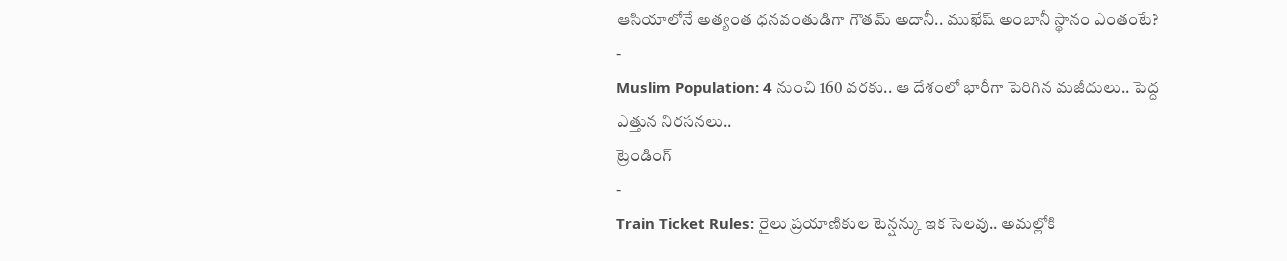ఆసియాలోనే అత్యంత ధనవంతుడిగా గౌతమ్ అదానీ.. ముఖేష్ అంబానీ స్థానం ఎంతంటే?
-
Muslim Population: 4 నుంచి 160 వరకు.. ఆ దేశంలో భారీగా పెరిగిన మజీదులు.. పెద్ద ఎత్తున నిరసనలు..
ట్రెండింగ్
-
Train Ticket Rules: రైలు ప్రయాణికుల టెన్షన్కు ఇక సెలవు.. అమల్లోకి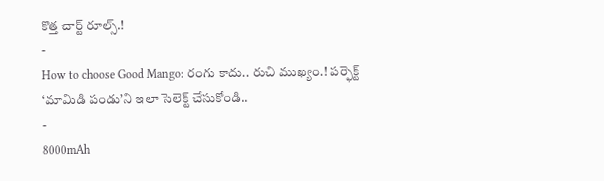కొత్త చార్ట్ రూల్స్.!
-
How to choose Good Mango: రంగు కాదు.. రుచి ముఖ్యం.! పర్ఫెక్ట్ ‘మామిడి పండు’ని ఇలా సెలెక్ట్ చేసుకోండి..
-
8000mAh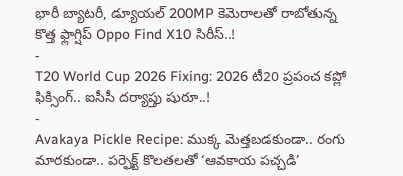భారీ బ్యాటరీ, డ్యూయల్ 200MP కెమెరాలతో రాబోతున్న కొత్త ఫ్లాగ్షిప్ Oppo Find X10 సిరీస్..!
-
T20 World Cup 2026 Fixing: 2026 టీ20 ప్రపంచ కప్లో ఫిక్సింగ్.. ఐసీసీ దర్యాప్తు షురూ..!
-
Avakaya Pickle Recipe: ముక్క మెత్తబడకుండా.. రంగు మారకుండా.. పర్ఫెక్ట్ కొలతలతో ‘ఆవకాయ పచ్చడి’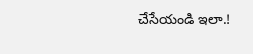చేసేయండి ఇలా.!